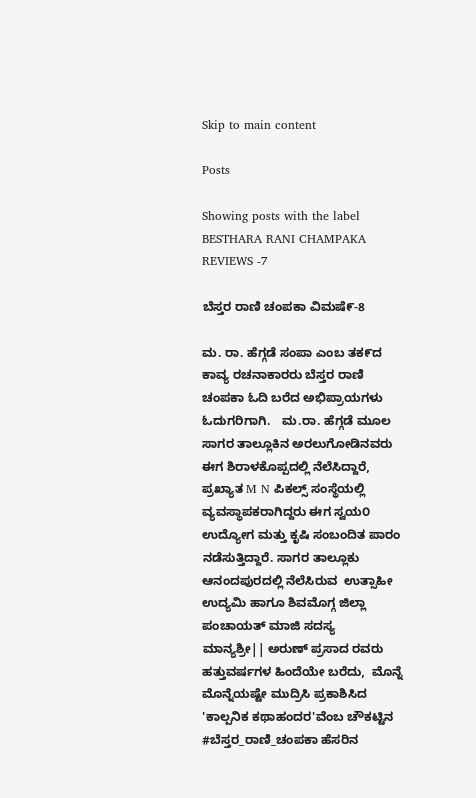Skip to main content

Posts

Showing posts with the label BESTHARA RANI CHAMPAKA REVIEWS -7

ಬೆಸ್ತರ ರಾಣಿ ಚಂಪಕಾ ವಿಮಷೆ೯-8

ಮ. ರಾ. ಹೆಗ್ಗಡೆ ಸಂಪಾ ಎಂಬ ತಕ೯ದ ಕಾವ್ಯ ರಚನಾಕಾರರು ಬೆಸ್ತರ ರಾಣಿ ಚಂಪಕಾ ಓದಿ ಬರೆದ ಅಭಿಪ್ರಾಯಗಳು ಓದುಗರಿಗಾಗಿ.   ಮ.ರಾ. ಹೆಗ್ಗಡೆ ಮೂಲ ಸಾಗರ ತಾಲ್ಲೂಕಿನ ಅರಲುಗೋಡಿನವರು ಈಗ ಶಿರಾಳಕೊಪ್ಪದಲ್ಲಿ ನೆಲೆಸಿದ್ದಾರೆ, ಪ್ರಖ್ಯಾತ M N ಪಿಕಲ್ಸ್ ಸಂಸ್ಥೆಯಲ್ಲಿ ವ್ಯವಸ್ಥಾಪಕರಾಗಿದ್ದರು ಈಗ ಸ್ವಯ೦ ಉದ್ಯೋಗ ಮತ್ತು ಕೃಷಿ ಸಂಬಂದಿತ ಪಾರಂ ನಡೆಸುತ್ತಿದ್ದಾರೆ. ಸಾಗರ ತಾಲ್ಲೂಕು ಆನಂದಪುರದಲ್ಲಿ ನೆಲೆಸಿರುವ  ಉತ್ಸಾಹೀ ಉದ್ಯಮಿ ಹಾಗೂ ಶಿವಮೊಗ್ಗ ಜಿಲ್ಲಾ ಪಂಚಾಯತ್ ಮಾಜಿ ಸದಸ್ಯ   ಮಾನ್ಯಶ್ರೀ|| ಅರುಣ್ ಪ್ರಸಾದ ರವರು ಹತ್ತುವರ್ಷಗಳ ಹಿಂದೆಯೇ ಬರೆದು,  ಮೊನ್ನೆ ಮೊನ್ನೆಯಷ್ಟೇ ಮುದ್ರಿಸಿ ಪ್ರಕಾಶಿಸಿದ 'ಕಾಲ್ಪನಿಕ ಕಥಾಹಂದರ'ವೆಂಬ ಚೌಕಟ್ಟಿನ #ಬೆಸ್ತರ_ರಾಣಿ_ಚಂಪಕಾ ಹೆಸರಿನ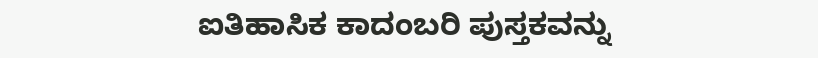ಐತಿಹಾಸಿಕ ಕಾದಂಬರಿ ಪುಸ್ತಕವನ್ನು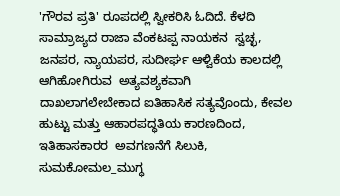'ಗೌರವ ಪ್ರತಿ' ರೂಪದಲ್ಲಿ ಸ್ವೀಕರಿಸಿ ಓದಿದೆ. ಕೆಳದಿ ಸಾಮ್ರಾಜ್ಯದ ರಾಜಾ ವೆಂಕಟಪ್ಪ ನಾಯಕನ  ಸ್ವಚ್ಛ, ಜನಪರ, ನ್ಯಾಯಪರ, ಸುದೀರ್ಘ ಆಳ್ವಿಕೆಯ ಕಾಲದಲ್ಲಿ ಆಗಿಹೋಗಿರುವ  ಅತ್ಯವಶ್ಯಕವಾಗಿ ದಾಖಲಾಗಲೇಬೇಕಾದ ಐತಿಹಾಸಿಕ ಸತ್ಯವೊಂದು, ಕೇವಲ ಹುಟ್ಟು ಮತ್ತು ಆಹಾರಪದ್ಧತಿಯ ಕಾರಣದಿಂದ,  ಇತಿಹಾಸಕಾರರ  ಅವಗಣನೆಗೆ ಸಿಲುಕಿ,  ಸುಮಕೋಮಲ_ಮುಗ್ಧ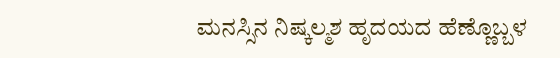ಮನಸ್ಸಿನ ನಿಷ್ಕಲ್ಮಶ ಹೃದಯದ ಹೆಣ್ಣೊಬ್ಬಳ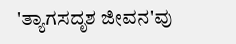'ತ್ಯಾಗಸದೃಶ ಜೀವನ'ವು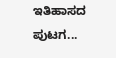ಇತಿಹಾಸದ ಪುಟಗ...